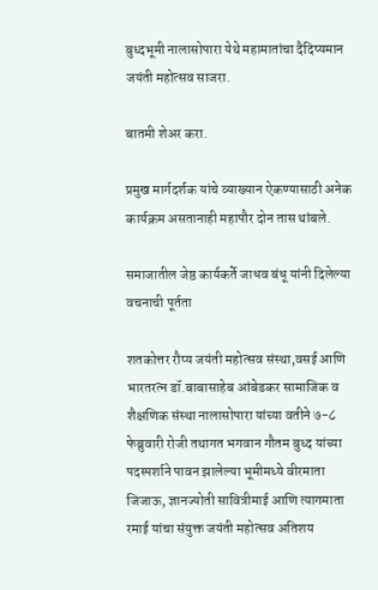बुध्दभूमी नालासोपारा येथे महामातांचा दैदिप्यमान जयंती महोत्सव साजरा.

बातमी शेअर करा.

प्रमुख मार्गदर्शक यांचे व्याख्यान ऐकण्यासाठी अनेक कार्यक्रम असतानाही महापौर दोन तास थांबले.

समाजातील जेष्ठ कार्यकर्ते जाधव बंधू यांनी दिलेल्या वचनाची पूर्तता

शतकोत्तर रौप्य जयंती महोत्सव संस्था,वसई आणि भारतरत्न डॉ.बाबासाहेब आंबेडकर सामाजिक व शैक्षणिक संस्था नालासोपारा यांच्या वतीने ७-८ फेब्रुवारी रोजी तथागत भगवान गौतम बुध्द यांच्या पदस्पर्शाने पावन झालेल्या भूमीमध्ये वीरमाता जिजाऊ, ज्ञानज्योती सावित्रीमाई आणि त्यागमाता रमाई यांचा संयुक्त जयंती महोत्सव अतिशय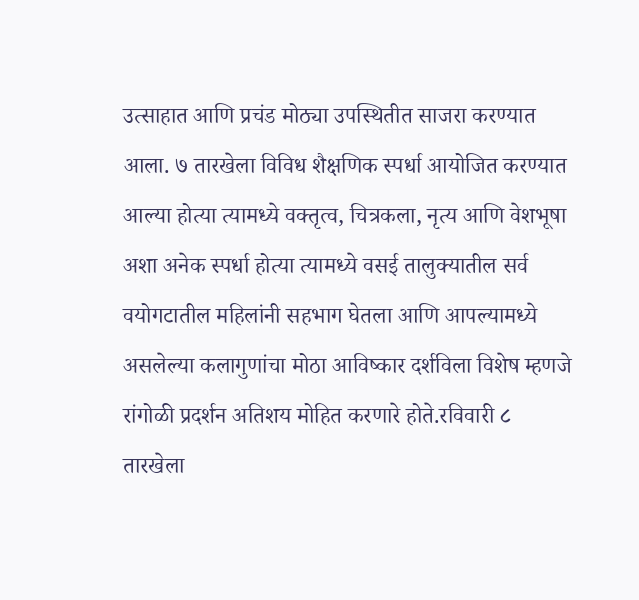उत्साहात आणि प्रचंड मोठ्या उपस्थितीत साजरा करण्यात आला. ७ तारखेला विविध शैक्षणिक स्पर्धा आयोजित करण्यात आल्या होत्या त्यामध्ये वक्तृत्व, चित्रकला, नृत्य आणि वेशभूषा अशा अनेक स्पर्धा होत्या त्यामध्ये वसई तालुक्यातील सर्व वयोगटातील महिलांनी सहभाग घेतला आणि आपल्यामध्ये असलेल्या कलागुणांचा मोठा आविष्कार दर्शविला विशेष म्हणजे रांगोळी प्रदर्शन अतिशय मोहित करणारे होते.रविवारी ८ तारखेला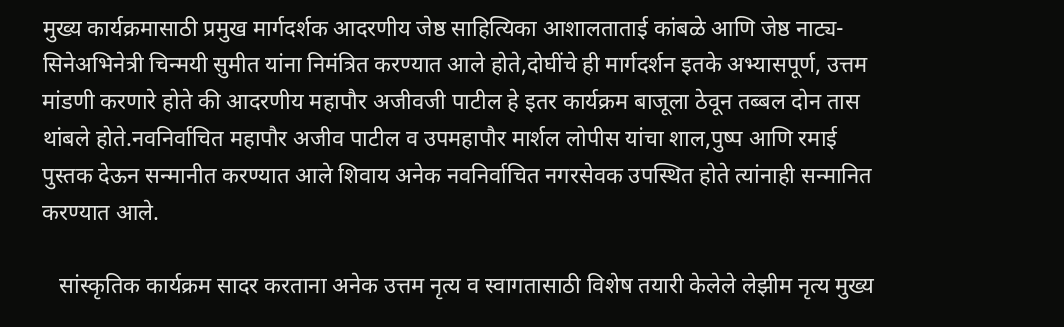मुख्य कार्यक्रमासाठी प्रमुख मार्गदर्शक आदरणीय जेष्ठ साहित्यिका आशालताताई कांबळे आणि जेष्ठ नाट्य-सिनेअभिनेत्री चिन्मयी सुमीत यांना निमंत्रित करण्यात आले होते,दोघींचे ही मार्गदर्शन इतके अभ्यासपूर्ण, उत्तम मांडणी करणारे होते की आदरणीय महापौर अजीवजी पाटील हे इतर कार्यक्रम बाजूला ठेवून तब्बल दोन तास थांबले होते.नवनिर्वाचित महापौर अजीव पाटील व उपमहापौर मार्शल लोपीस यांचा शाल,पुष्प आणि रमाई पुस्तक देऊन सन्मानीत करण्यात आले शिवाय अनेक नवनिर्वाचित नगरसेवक उपस्थित होते त्यांनाही सन्मानित करण्यात आले.

   सांस्कृतिक कार्यक्रम सादर करताना अनेक उत्तम नृत्य व स्वागतासाठी विशेष तयारी केलेले लेझीम नृत्य मुख्य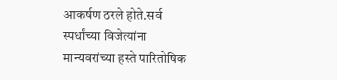आकर्षण ठरले होते.सर्व स्पर्धांच्या विजेत्यांना मान्यवरांच्या हस्ते पारितोषिक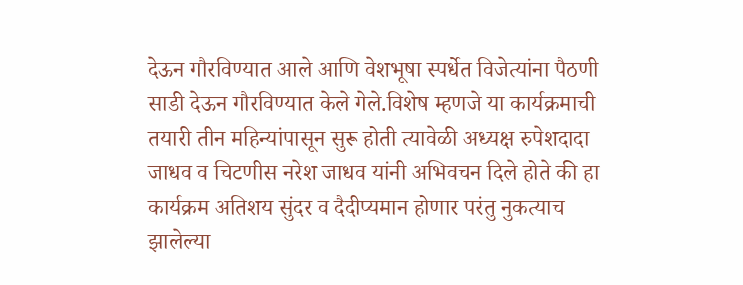देऊन गौरविण्यात आले आणि वेशभूषा स्पर्धेत विजेत्यांना पैठणी साडी देऊन गौरविण्यात केले गेले.विशेष म्हणजे या कार्यक्रमाची तयारी तीन महिन्यांपासून सुरू होती त्यावेळी अध्यक्ष रुपेशदादा जाधव व चिटणीस नरेश जाधव यांनी अभिवचन दिले होते की हा कार्यक्रम अतिशय सुंदर व दैदीप्यमान होणार परंतु नुकत्याच झालेल्या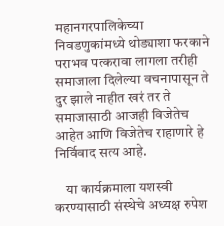महानगरपालिकेच्या निवडणुकांमध्ये थोड्याशा फरकाने पराभव पत्करावा लागला तरीही समाजाला दिलेल्या वचनापासून ते दुर झाले नाहीत खरं तर ते समाजासाठी आजही विजेतेच आहेत आणि विजेतेच राहाणारे हे निर्विवाद सत्य आहे.

    या कार्यक्रमाला यशस्वी करण्यासाठी संस्थेचे अध्यक्ष रुपेश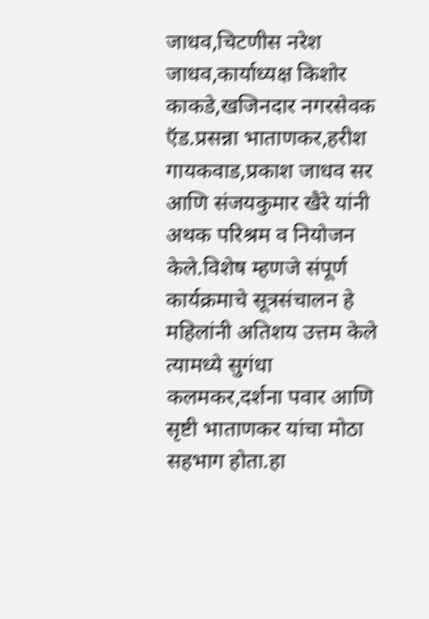जाधव,चिटणीस नरेश जाधव,कार्याध्यक्ष किशोर काकडे,खजिनदार नगरसेवक ऍड.प्रसन्ना भाताणकर,हरीश गायकवाड,प्रकाश जाधव सर आणि संजयकुमार खैरे यांनी अथक परिश्रम व नियोजन केले.विशेष म्हणजे संपूर्ण कार्यक्रमाचे सूत्रसंचालन हे महिलांनी अतिशय उत्तम केले त्यामध्ये सुगंधा कलमकर,दर्शना पवार आणि सृष्टी भाताणकर यांचा मोठा सहभाग होता.हा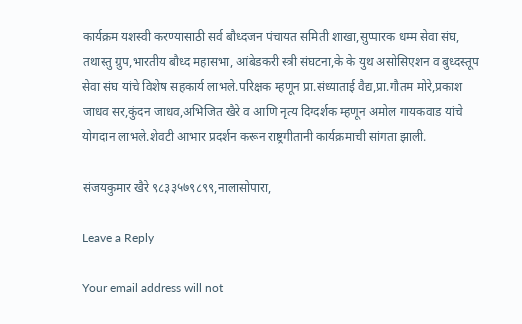कार्यक्रम यशस्वी करण्यासाठी सर्व बौध्दजन पंचायत समिती शाखा,सुप्पारक धम्म सेवा संघ, तथास्तु ग्रुप,भारतीय बौध्द महासभा, आंबेडकरी स्त्री संघटना,के के युथ असोसिएशन व बुध्दस्तूप सेवा संघ यांचे विशेष सहकार्य लाभले.परिक्षक म्हणून प्रा.संध्याताई वैद्य,प्रा.गौतम मोरे,प्रकाश जाधव सर,कुंदन जाधव,अभिजित खैरे व आणि नृत्य दिग्दर्शक म्हणून अमोल गायकवाड यांचे योगदान लाभले.शेवटी आभार प्रदर्शन करून राष्ट्रगीतानी कार्यक्रमाची सांगता झाली.

संजयकुमार खैरे ९८३३५७९८९९,नालासोपारा,

Leave a Reply

Your email address will not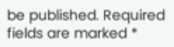be published. Required fields are marked *